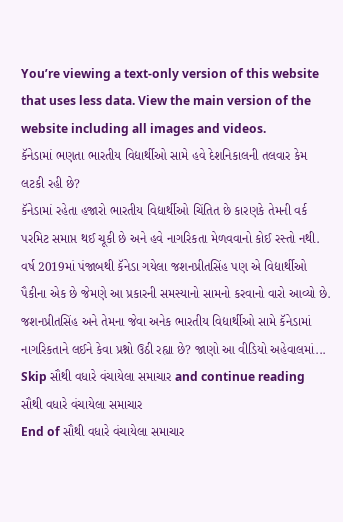You’re viewing a text-only version of this website that uses less data. View the main version of the website including all images and videos.
કૅનેડામાં ભણતા ભારતીય વિદ્યાર્થીઓ સામે હવે દેશનિકાલની તલવાર કેમ લટકી રહી છે?
કૅનેડામાં રહેતા હજારો ભારતીય વિદ્યાર્થીઓ ચિંતિત છે કારણકે તેમની વર્ક પરમિટ સમાપ્ત થઈ ચૂકી છે અને હવે નાગરિકતા મેળવવાનો કોઈ રસ્તો નથી.
વર્ષ 2019માં પંજાબથી કૅનેડા ગયેલા જશનપ્રીતસિંહ પણ એ વિદ્યાર્થીઓ પૈકીના એક છે જેમણે આ પ્રકારની સમસ્યાનો સામનો કરવાનો વારો આવ્યો છે.
જશનપ્રીતસિંહ અને તેમના જેવા અનેક ભારતીય વિદ્યાર્થીઓ સામે કૅનેડામાં નાગરિકતાને લઈને કેવા પ્રશ્નો ઉઠી રહ્યા છે? જાણો આ વીડિયો અહેવાલમાં...
Skip સૌથી વધારે વંચાયેલા સમાચાર and continue reading
સૌથી વધારે વંચાયેલા સમાચાર
End of સૌથી વધારે વંચાયેલા સમાચાર